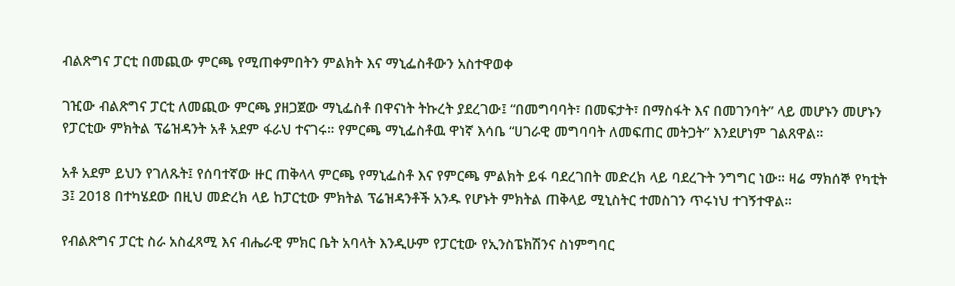ብልጽግና ፓርቲ በመጪው ምርጫ የሚጠቀምበትን ምልክት እና ማኒፌስቶውን አስተዋወቀ

ገዢው ብልጽግና ፓርቲ ለመጪው ምርጫ ያዘጋጀው ማኒፌስቶ በዋናነት ትኩረት ያደረገው፤ “በመግባባት፣ በመፍታት፣ በማስፋት እና በመገንባት” ላይ መሆኑን መሆኑን የፓርቲው ምክትል ፕሬዝዳንት አቶ አደም ፋራህ ተናገሩ። የምርጫ ማኒፌስቶዉ ዋነኛ እሳቤ “ሀገራዊ መግባባት ለመፍጠር መትጋት” እንደሆነም ገልጸዋል።

አቶ አደም ይህን የገለጹት፤ የሰባተኛው ዙር ጠቅላላ ምርጫ የማኒፌስቶ እና የምርጫ ምልክት ይፋ ባደረገበት መድረክ ላይ ባደረጉት ንግግር ነው። ዛሬ ማክሰኞ የካቲት 3፤ 2018 በተካሄደው በዚህ መድረክ ላይ ከፓርቲው ምክትል ፕሬዝዳንቶች አንዱ የሆኑት ምክትል ጠቅላይ ሚኒስትር ተመስገን ጥሩነህ ተገኝተዋል።

የብልጽግና ፓርቲ ስራ አስፈጻሚ እና ብሔራዊ ምክር ቤት አባላት እንዲሁም የፓርቲው የኢንስፔክሽንና ስነምግባር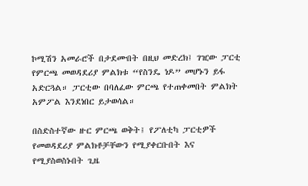ኮሚሽን አመራሮች በታደሙበት በዚህ መድረክ፤ ገዢው ፓርቲ የምርጫ መወዳደሪያ ምልክቱ “የስንዴ ነዶ” መሆኑን ይፋ አድርጓል። ፓርቲው በባለፈው ምርጫ የተጠቀመበት ምልክት አምፖል እንደነበር ይታወሳል።

በስድስተኛው ዙር ምርጫ ወቅት፤ የፖለቲካ ፓርቲዎች የመወዳደሪያ ምልክቶቻቸውን የሚያቀርቡበት እና የሚያስወስኑበት ጊዜ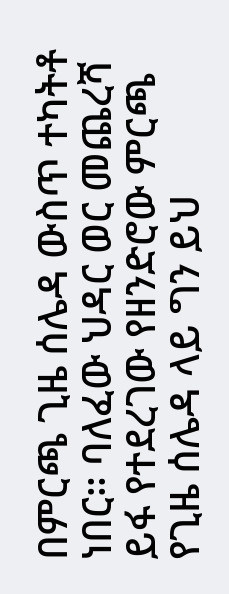በምርጫ ጊዜ ሰሌዳ ውስጥ ተካትቶ ነበር። ባለፈው ህዳር ወር መጨረሻ ይፋ የተደረገው የዘንድሮው ምርጫ የጊዜ ሰሌዳ ላይ ግን ይህ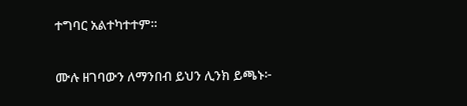ተግባር አልተካተተም።

ሙሉ ዘገባውን ለማንበብ ይህን ሊንክ ይጫኑ፦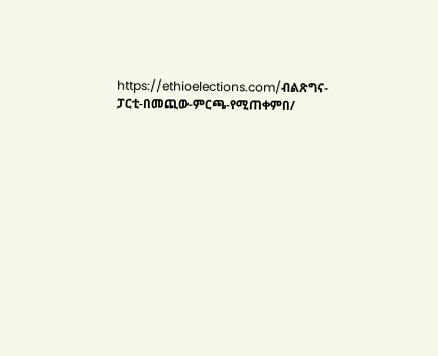https://ethioelections.com/ብልጽግና-ፓርቲ-በመጪው-ምርጫ-የሚጠቀምበ/